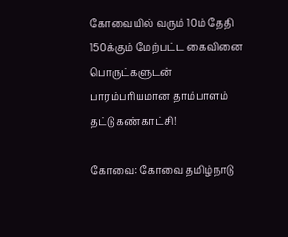கோவையில் வரும் 10ம் தேதி 150க்கும் மேற்பட்ட கைவினை பொருட்களுடன் பாரம்பரியமான தாம்பாளம் தட்டு கண்காட்சி!

கோவை: கோவை தமிழ்நாடு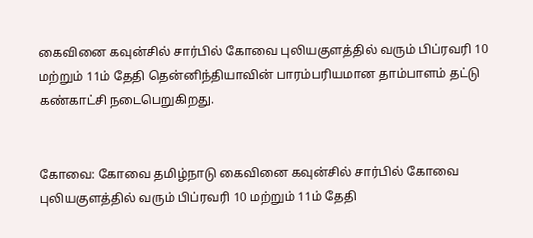கைவினை கவுன்சில் சார்பில் கோவை புலியகுளத்தில் வரும் பிப்ரவரி 10 மற்றும் 11ம் தேதி தென்னிந்தியாவின் பாரம்பரியமான தாம்பாளம் தட்டு கண்காட்சி நடைபெறுகிறது.


கோவை: கோவை தமிழ்நாடு கைவினை கவுன்சில் சார்பில் கோவை புலியகுளத்தில் வரும் பிப்ரவரி 10 மற்றும் 11ம் தேதி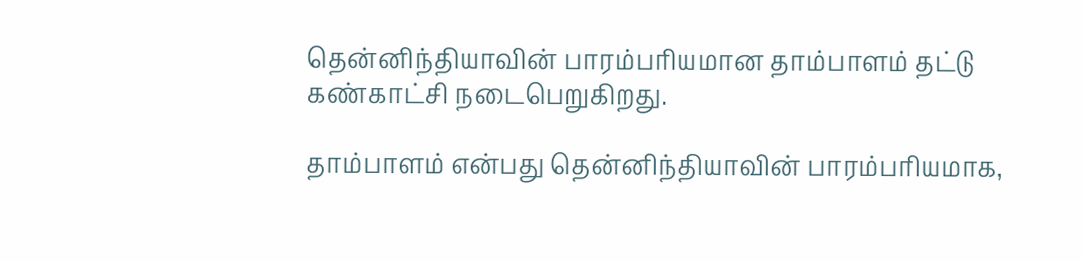தென்னிந்தியாவின் பாரம்பரியமான தாம்பாளம் தட்டு கண்காட்சி நடைபெறுகிறது.

தாம்பாளம் என்பது தென்னிந்தியாவின் பாரம்பரியமாக,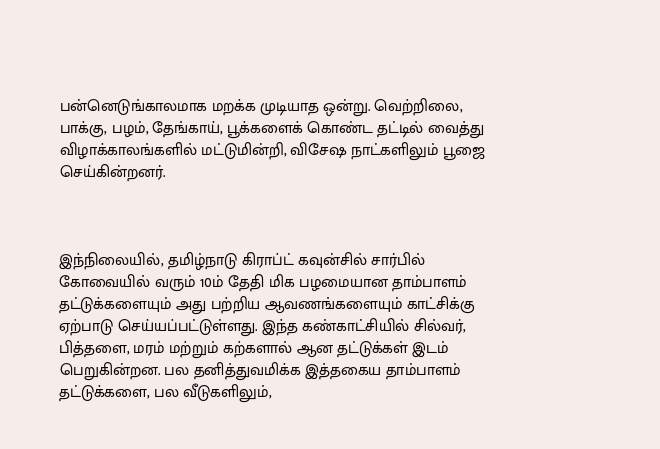பன்னெடுங்காலமாக மறக்க முடியாத ஒன்று. வெற்றிலை, பாக்கு, பழம், தேங்காய், பூக்களைக் கொண்ட தட்டில் வைத்து விழாக்காலங்களில் மட்டுமின்றி, விசேஷ நாட்களிலும் பூஜை செய்கின்றனர்.



இந்நிலையில், தமிழ்நாடு கிராப்ட் கவுன்சில் சார்பில் கோவையில் வரும் 10ம் தேதி மிக பழமையான தாம்பாளம் தட்டுக்களையும் அது பற்றிய ஆவணங்களையும் காட்சிக்கு ஏற்பாடு செய்யப்பட்டுள்ளது. இந்த கண்காட்சியில் சில்வர், பித்தளை, மரம் மற்றும் கற்களால் ஆன தட்டுக்கள் இடம் பெறுகின்றன. பல தனித்துவமிக்க இத்தகைய தாம்பாளம் தட்டுக்களை, பல வீடுகளிலும்,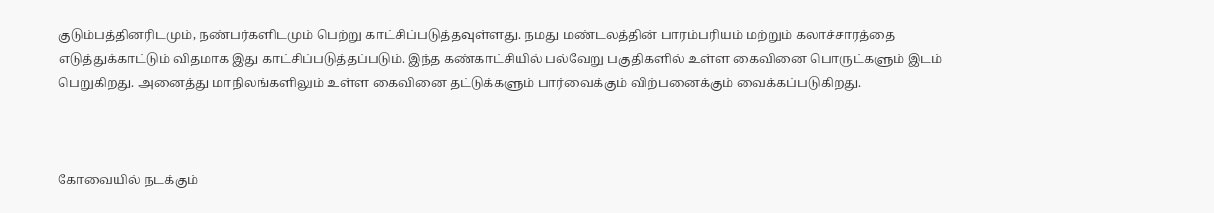குடும்பத்தினரிடமும், நண்பர்களிடமும் பெற்று காட்சிப்படுத்தவுள்ளது. நமது மண்டலத்தின் பாரம்பரியம் மற்றும் கலாச்சாரத்தை எடுத்துக்காட்டும் விதமாக இது காட்சிப்படுத்தப்படும். இந்த கண்காட்சியில் பல்வேறு பகுதிகளில் உள்ள கைவினை பொருட்களும் இடம் பெறுகிறது. அனைத்து மாநிலங்களிலும் உள்ள கைவினை தட்டுக்களும் பார்வைக்கும் விற்பனைக்கும் வைக்கப்படுகிறது.



கோவையில் நடக்கும்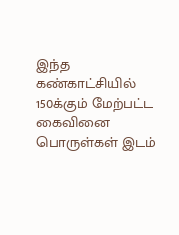இந்த கண்காட்சியில் 150க்கும் மேற்பட்ட கைவினை பொருள்கள் இடம்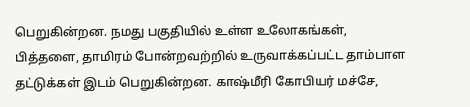பெறுகின்றன. நமது பகுதியில் உள்ள உலோகங்கள், பித்தளை, தாமிரம் போன்றவற்றில் உருவாக்கப்பட்ட தாம்பாள தட்டுக்கள் இடம் பெறுகின்றன. காஷ்மீரி கோபியர் மச்சே,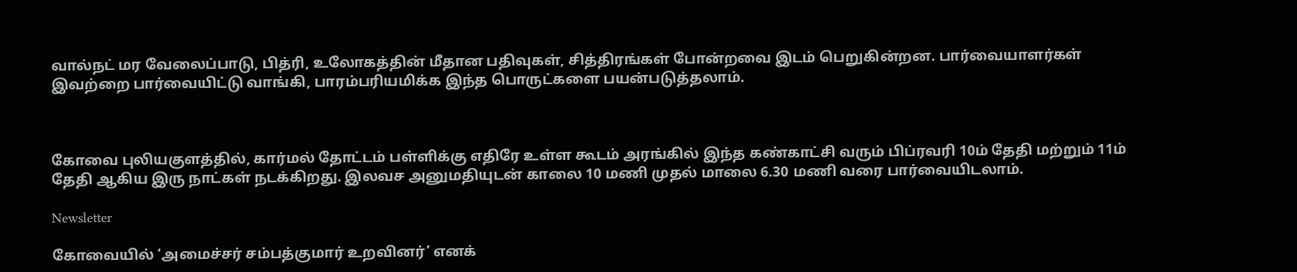வால்நட் மர வேலைப்பாடு, பித்ரி, உலோகத்தின் மீதான பதிவுகள், சித்திரங்கள் போன்றவை இடம் பெறுகின்றன. பார்வையாளர்கள் இவற்றை பார்வையிட்டு வாங்கி, பாரம்பரியமிக்க இந்த பொருட்களை பயன்படுத்தலாம்.



கோவை புலியகுளத்தில், கார்மல் தோட்டம் பள்ளிக்கு எதிரே உள்ள கூடம் அரங்கில் இந்த கண்காட்சி வரும் பிப்ரவரி 10ம் தேதி மற்றும் 11ம் தேதி ஆகிய இரு நாட்கள் நடக்கிறது. இலவச அனுமதியுடன் காலை 10 மணி முதல் மாலை 6.30 மணி வரை பார்வையிடலாம்.

Newsletter

கோவையில் ‘அமைச்சர் சம்பத்குமார் உறவினர்’ எனக்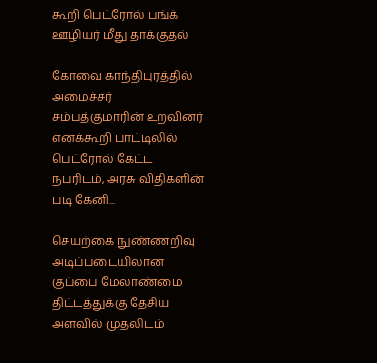கூறி பெட்ரோல் பங்க் ஊழியர் மீது தாக்குதல்

கோவை காந்திபுரத்தில் அமைச்சர் சம்பத்குமாரின் உறவினர் எனக்கூறி பாட்டிலில் பெட்ரோல் கேட்ட நபரிடம், அரசு விதிகளின் படி கேனி...

செயற்கை நுண்ணறிவு அடிப்படையிலான குப்பை மேலாண்மை திட்டத்துக்கு தேசிய அளவில் முதலிடம்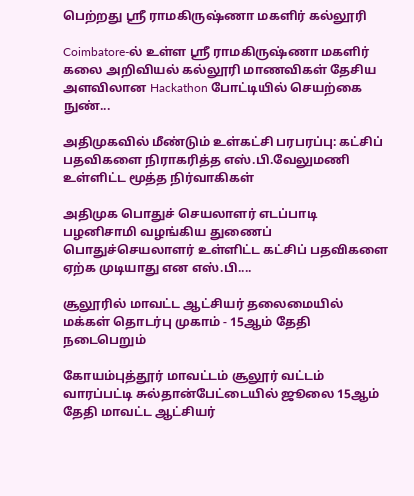பெற்றது ஶ்ரீ ராமகிருஷ்ணா மகளிர் கல்லூரி

Coimbatore-ல் உள்ள ஶ்ரீ ராமகிருஷ்ணா மகளிர் கலை அறிவியல் கல்லூரி மாணவிகள் தேசிய அளவிலான Hackathon போட்டியில் செயற்கை நுண்...

அதிமுகவில் மீண்டும் உள்கட்சி பரபரப்பு: கட்சிப் பதவிகளை நிராகரித்த எஸ்.பி.வேலுமணி உள்ளிட்ட மூத்த நிர்வாகிகள்

அதிமுக பொதுச் செயலாளர் எடப்பாடி பழனிசாமி வழங்கிய துணைப் பொதுச்செயலாளர் உள்ளிட்ட கட்சிப் பதவிகளை ஏற்க முடியாது என எஸ்.பி....

சூலூரில் மாவட்ட ஆட்சியர் தலைமையில் மக்கள் தொடர்பு முகாம் - 15ஆம் தேதி நடைபெறும்

கோயம்புத்தூர் மாவட்டம் சூலூர் வட்டம் வாரப்பட்டி சுல்தான்பேட்டையில் ஜூலை 15ஆம் தேதி மாவட்ட ஆட்சியர்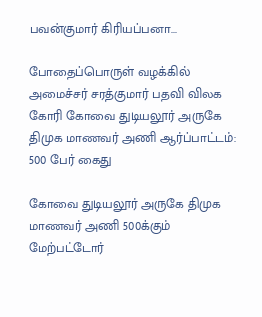பவன்குமார் கிரியப்பனா...

போதைப்பொருள் வழக்கில் அமைச்சர் சரத்குமார் பதவி விலக கோரி கோவை துடியலூர் அருகே திமுக மாணவர் அணி ஆர்ப்பாட்டம்: 500 பேர் கைது

கோவை துடியலூர் அருகே திமுக மாணவர் அணி 500க்கும் மேற்பட்டோர்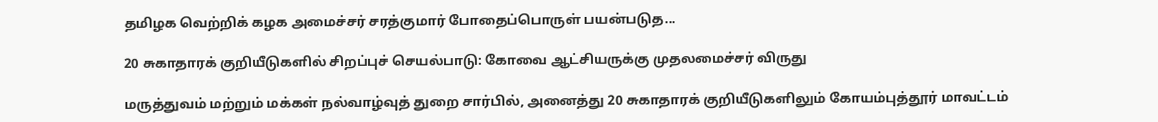தமிழக வெற்றிக் கழக அமைச்சர் சரத்குமார் போதைப்பொருள் பயன்படுத...

20 சுகாதாரக் குறியீடுகளில் சிறப்புச் செயல்பாடு: கோவை ஆட்சியருக்கு முதலமைச்சர் விருது

மருத்துவம் மற்றும் மக்கள் நல்வாழ்வுத் துறை சார்பில், அனைத்து 20 சுகாதாரக் குறியீடுகளிலும் கோயம்புத்தூர் மாவட்டம்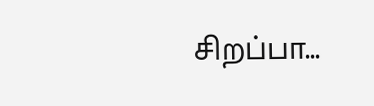சிறப்பா...